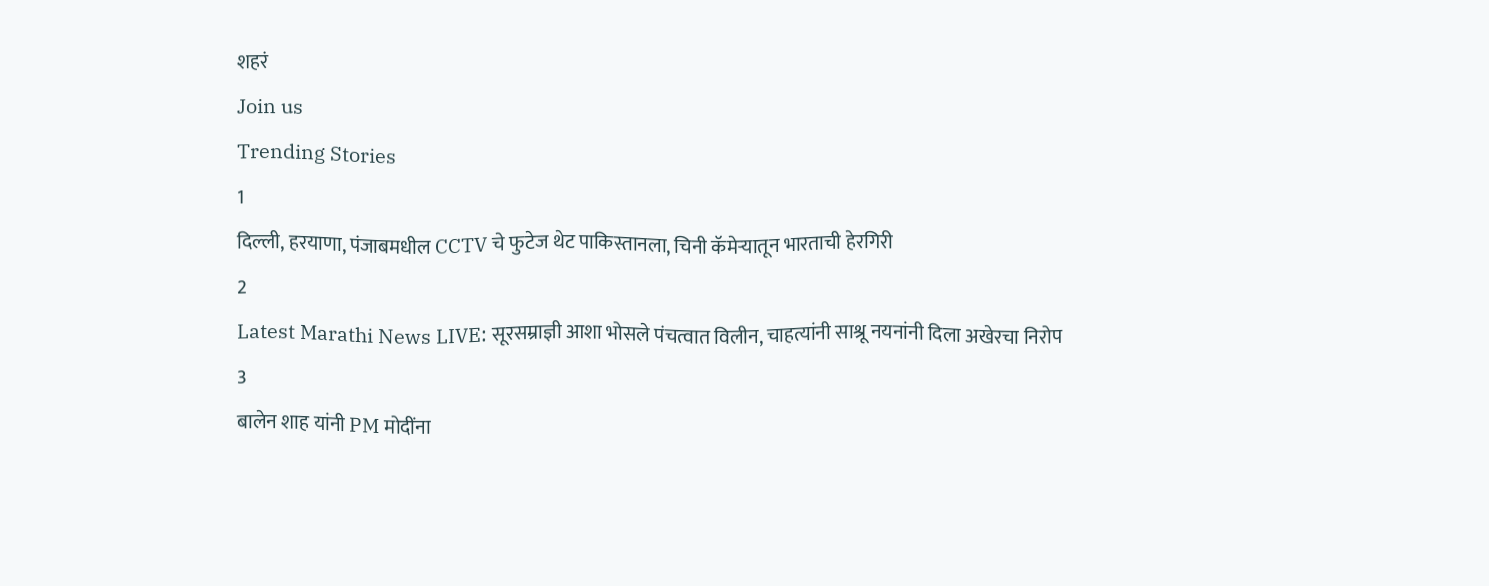शहरं
Join us
Trending Stories
1
दिल्ली, हरयाणा, पंजाबमधील CCTV चे फुटेज थेट पाकिस्तानला, चिनी कॅमेऱ्यातून भारताची हेरगिरी
2
Latest Marathi News LIVE: सूरसम्राज्ञी आशा भोसले पंचत्वात विलीन, चाहत्यांनी साश्रू नयनांनी दिला अखेरचा निरोप
3
बालेन शाह यांनी PM मोदींना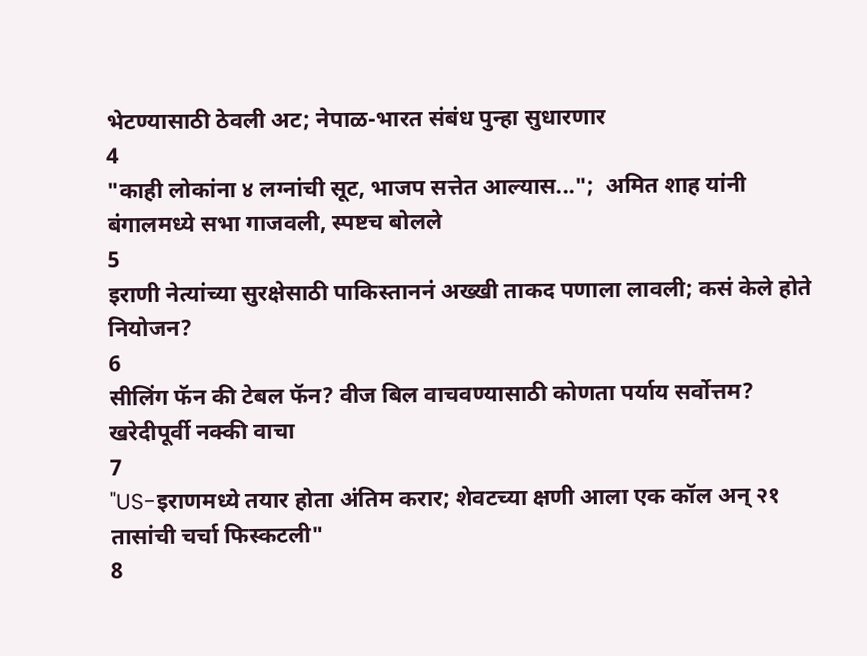भेटण्यासाठी ठेवली अट; नेपाळ-भारत संबंध पुन्हा सुधारणार
4
"काही लोकांना ४ लग्नांची सूट, भाजप सत्तेत आल्यास...";  अमित शाह यांनी बंगालमध्ये सभा गाजवली, स्पष्टच बोलले
5
इराणी नेत्यांच्या सुरक्षेसाठी पाकिस्ताननं अख्खी ताकद पणाला लावली; कसं केले होते नियोजन?
6
सीलिंग फॅन की टेबल फॅन? वीज बिल वाचवण्यासाठी कोणता पर्याय सर्वोत्तम? खरेदीपूर्वी नक्की वाचा
7
"US-इराणमध्ये तयार होता अंतिम करार; शेवटच्या क्षणी आला एक कॉल अन् २१ तासांची चर्चा फिस्कटली"
8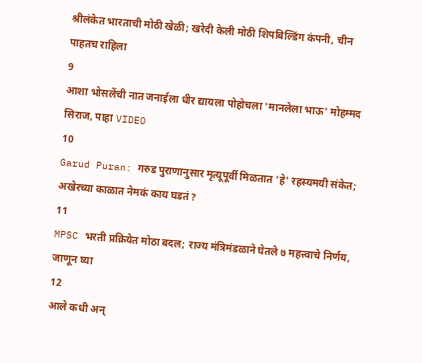श्रीलंकेत भारताची मोठी खेळी; खरेदी केली मोठी शिपबिल्डिंग कंपनी, चीन पाहतच राहिला
9
आशा भोसलेंची नात जनाईला धीर द्यायला पोहोचला 'मानलेला भाऊ' मोहम्मद सिराज, पाहा VIDEO
10
Garud Puran: गरुड पुराणानुसार मृत्यूपूर्वी मिळतात 'हे' रहस्यमयी संकेत; अखेरच्या काळात नेमकं काय घडतं?
11
MPSC भरती प्रक्रियेत मोठा बदल; राज्य मंत्रिमंडळाने घेतले ७ महत्त्वाचे निर्णय, जाणून घ्या
12
आले कधी अन्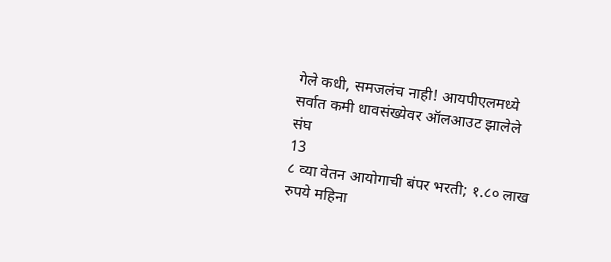गेले कधी, समजलंच नाही! आयपीएलमध्ये सर्वात कमी धावसंख्येवर ऑलआउट झालेले संघ
13
८ व्या वेतन आयोगाची बंपर भरती; १.८० लाख रुपये महिना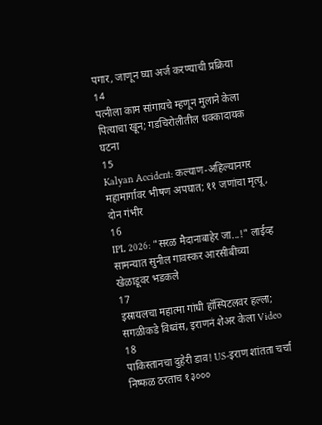पगार, जाणून घ्या अर्ज करण्याची प्रक्रिया
14
पत्नीला काम सांगायचे म्हणून मुलाने केला पित्याचा खून; गडचिरोलीतील धक्कादायक घटना
15
Kalyan Accident: कल्याण-अहिल्यानगर महामार्गावर भीषण अपघात; ११ जणांचा मृत्यू, दोन गंभीर
16
IPL 2026: "सरळ मैदानाबाहेर जा...!" लाईव्ह सामन्यात सुनील गावस्कर आरसीबीच्या खेळाडूवर भडकले
17
इस्रायलचा महात्मा गांधी हॉस्पिटलवर हल्ला; सगळीकडे विध्वंस, इराणनं शेअर केला Video
18
पाकिस्तानचा दुहेरी डाव! US-इराण शांतता चर्चा निष्फळ ठरताच १३०००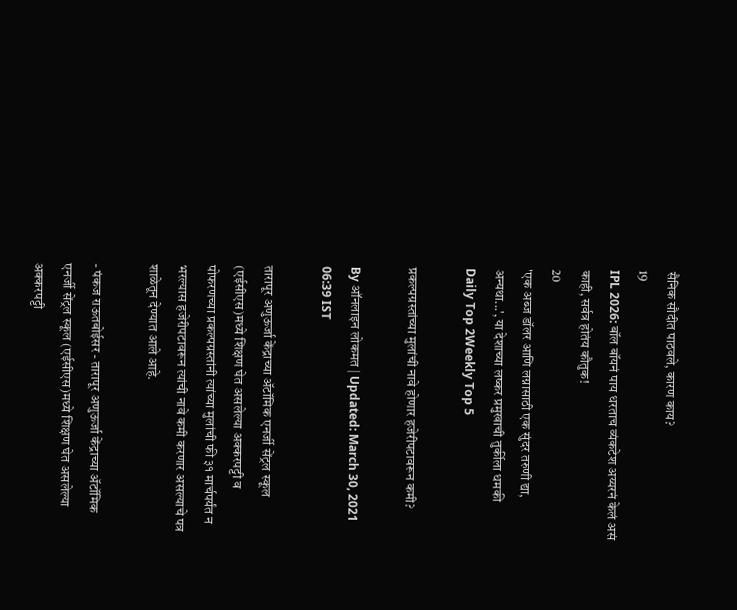सैनिक सौदीत पाठवले, कारण काय?
19
IPL 2026: बॉल बॉयनं पाय धरताच व्यंकटेश अय्यरनं केलं असं काही, सर्वत्र होतंय कौतुक!
20
'एक अब्ज डॉलर आणि लग्नासाठी एक सुंदर तरुणी द्या, अन्यथा...', या देशाच्या लष्कर प्रमुखाची तुर्कीला धमकी
Daily Top 2Weekly Top 5

प्रकल्पग्रस्तांच्या मुलांची नावे होणार हजेरीपटावरून कमी?

By ऑनलाइन लोकमत | Updated: March 30, 2021 06:39 IST

तारापूर अणुऊर्जा केंद्राच्या ॲटॉमिक एनर्जी सेंट्रल स्कूल (एईसीएस)मध्ये शिक्षण घेत असलेल्या अक्करपट्टी व पोफरणच्या प्रकल्पग्रस्तांनी त्यांच्या मुलांची फी ३१ मार्चपर्यंत न भरल्यास हजेरीपटावरून त्यांची नावे कमी करणार असल्याचे पत्र शाळेतून देण्यात आले आहे.

- पंकज राऊतबोईसर - तारापूर अणुऊर्जा केंद्राच्या ॲटॉमिक एनर्जी सेंट्रल स्कूल (एईसीएस)मध्ये शिक्षण घेत असलेल्या अक्करपट्टी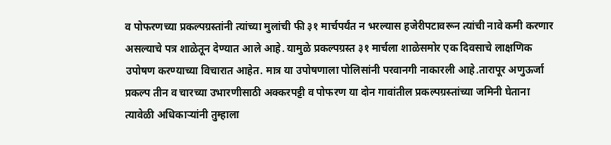व पोफरणच्या प्रकल्पग्रस्तांनी त्यांच्या मुलांची फी ३१ मार्चपर्यंत न भरल्यास हजेरीपटावरून त्यांची नावे कमी करणार असल्याचे पत्र शाळेतून देण्यात आले आहे. यामुळे प्रकल्पग्रस्त ३१ मार्चला शाळेसमोर एक दिवसाचे लाक्षणिक उपोषण करण्याच्या विचारात आहेत. मात्र या उपोषणाला पोलिसांनी परवानगी नाकारली आहे.तारापूर अणुऊर्जा प्रकल्प तीन व चारच्या उभारणीसाठी अक्करपट्टी व पोफरण या दोन गावांतील प्रकल्पग्रस्तांच्या जमिनी घेताना त्यावेळी अधिकाऱ्यांनी तुम्हाला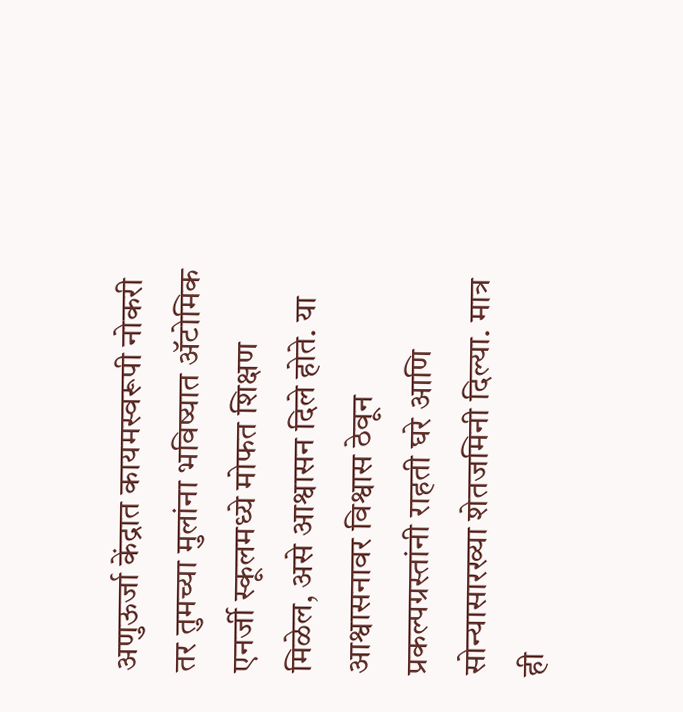अणुऊर्जा केंद्रात कायमस्वरूपी नोकरी तर तुमच्या मुलांना भविष्यात ॲटोमिक एनर्जी स्कूलमध्ये मोफत शिक्षण मिळेल, असे आश्वासन दिले होते. या आश्वासनावर विश्वास ठेवून प्रकल्पग्रस्तांनी राहती घरे आणि सोन्यासारख्या शेतजमिनी दिल्या. मात्र ही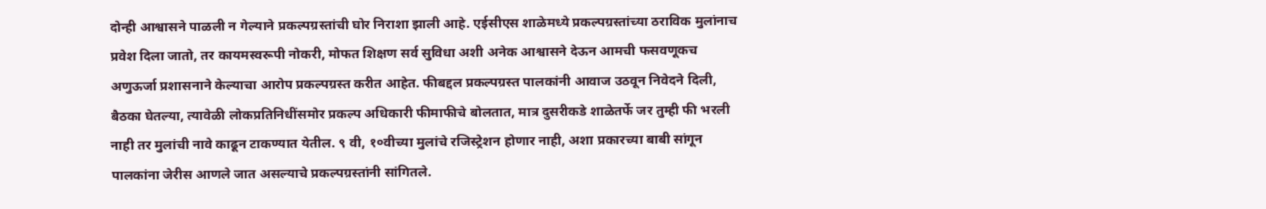दोन्ही आश्वासने पाळली न गेल्याने प्रकल्पग्रस्तांची घोर निराशा झाली आहे. एईसीएस शाळेमध्ये प्रकल्पग्रस्तांच्या ठराविक मुलांनाच प्रवेश दिला जातो, तर कायमस्वरूपी नोकरी, मोफत शिक्षण सर्व सुविधा अशी अनेक आश्वासने देऊन आमची फसवणूकच अणुऊर्जा प्रशासनाने केल्याचा आरोप प्रकल्पग्रस्त करीत आहेत. फीबद्दल प्रकल्पग्रस्त पालकांनी आवाज उठवून निवेदने दिली, बैठका घेतल्या, त्यावेळी लोकप्रतिनिधींसमोर प्रकल्प अधिकारी फीमाफीचे बोलतात, मात्र दुसरीकडे शाळेतर्फे जर तुम्ही फी भरली नाही तर मुलांची नावे काढून टाकण्यात येतील. ९ वी, १०वीच्या मुलांचे रजिस्ट्रेशन होणार नाही, अशा प्रकारच्या बाबी सांगून पालकांना जेरीस आणले जात असल्याचे प्रकल्पग्रस्तांनी सांगितले.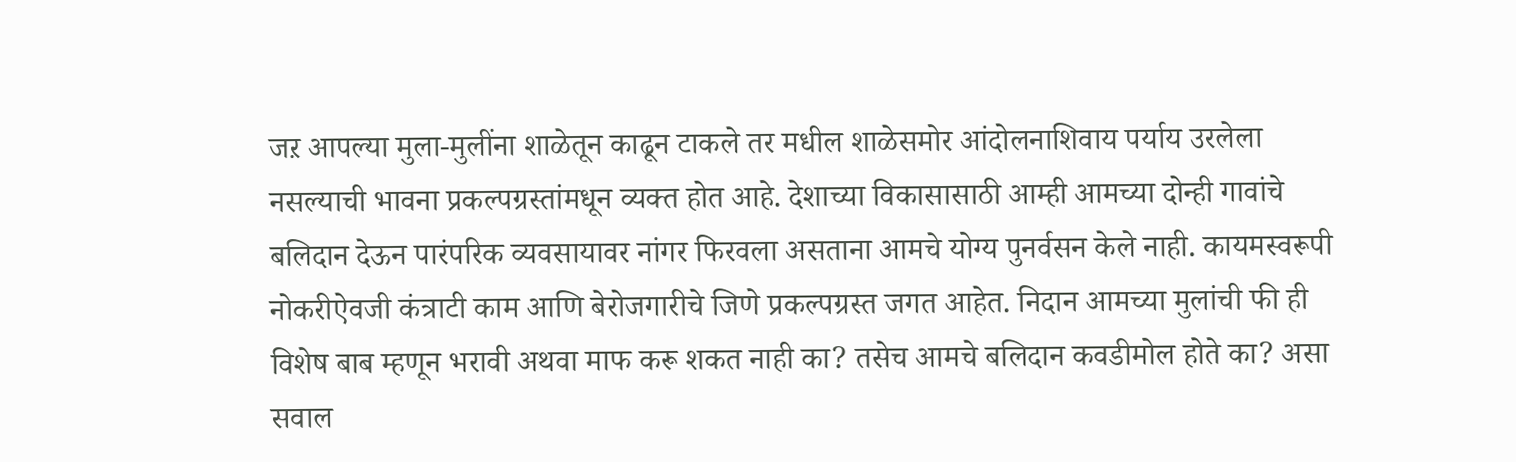जऱ आपल्या मुला-मुलींना शाळेतून काढून टाकले तर मधील शाळेसमोर आंदोलनाशिवाय पर्याय उरलेला नसल्याची भावना प्रकल्पग्रस्तांमधून व्यक्त होत आहे. देशाच्या विकासासाठी आम्ही आमच्या दोन्ही गावांचे बलिदान देऊन पारंपरिक व्यवसायावर नांगर फिरवला असताना आमचे योग्य पुनर्वसन केले नाही. कायमस्वरूपी नोकरीऐवजी कंत्राटी काम आणि बेरोजगारीचे जिणे प्रकल्पग्रस्त जगत आहेत. निदान आमच्या मुलांची फी ही विशेष बाब म्हणून भरावी अथवा माफ करू शकत नाही का? तसेच आमचे बलिदान कवडीमोल होते का? असा सवाल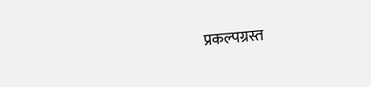प्रकल्पग्रस्त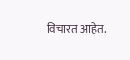विचारत आहेत.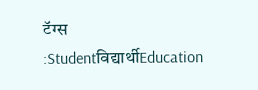टॅग्स :Studentविद्यार्थीEducation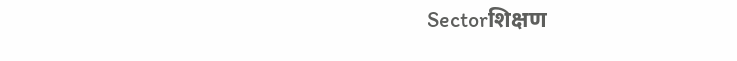Sectorशिक्षण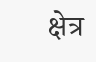क्षेत्र